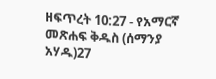ዘፍጥረት 10:27 - የአማርኛ መጽሐፍ ቅዱስ (ሰማንያ አሃዱ)27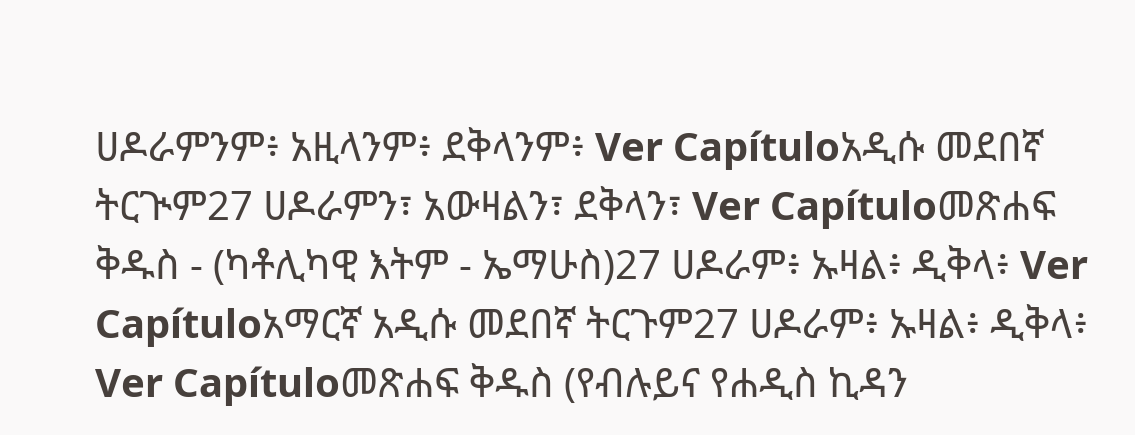ሀዶራምንም፥ አዚላንም፥ ደቅላንም፥ Ver Capítuloአዲሱ መደበኛ ትርጒም27 ሀዶራምን፣ አውዛልን፣ ደቅላን፣ Ver Capítuloመጽሐፍ ቅዱስ - (ካቶሊካዊ እትም - ኤማሁስ)27 ሀዶራም፥ ኡዛል፥ ዲቅላ፥ Ver Capítuloአማርኛ አዲሱ መደበኛ ትርጉም27 ሀዶራም፥ ኡዛል፥ ዲቅላ፥ Ver Capítuloመጽሐፍ ቅዱስ (የብሉይና የሐዲስ ኪዳን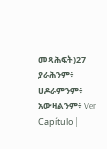መጻሕፍት)27 ያራሕንም፥ ሀዶራምንም፥ አውዛልንም፥ Ver Capítulo |